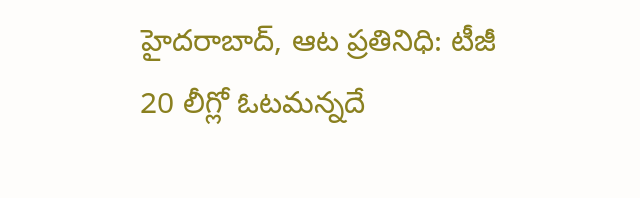హైదరాబాద్, ఆట ప్రతినిధి: టీజీ 20 లీగ్లో ఓటమన్నదే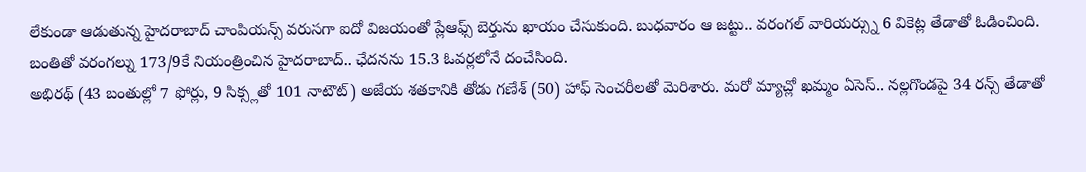లేకుండా ఆడుతున్న హైదరాబాద్ చాంపియన్స్ వరుసగా ఐదో విజయంతో ప్లేఆఫ్స్ బెర్తును ఖాయం చేసుకుంది. బుధవారం ఆ జట్టు.. వరంగల్ వారియర్స్ను 6 వికెట్ల తేడాతో ఓడించింది. బంతితో వరంగల్ను 173/9కే నియంత్రించిన హైదరాబాద్.. ఛేదనను 15.3 ఓవర్లలోనే దంచేసింది.
అభిరథ్ (43 బంతుల్లో 7 ఫోర్లు, 9 సిక్స్లతో 101 నాటౌట్) అజేయ శతకానికి తోడు గణేశ్ (50) హాఫ్ సెంచరీలతో మెరిశారు. మరో మ్యాచ్లో ఖమ్మం ఏసెస్.. నల్లగొండపై 34 రన్స్ తేడాతో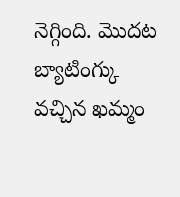నెగ్గింది. మొదట బ్యాటింగ్కు వచ్చిన ఖమ్మం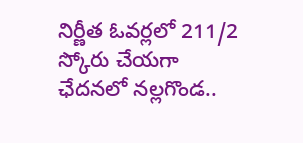నిర్ణీత ఓవర్లలో 211/2 స్కోరు చేయగా ఛేదనలో నల్లగొండ..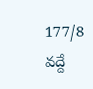177/8 వద్దే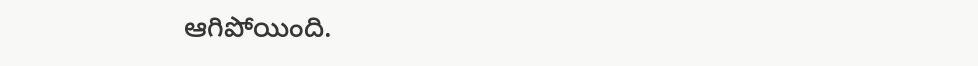ఆగిపోయింది.